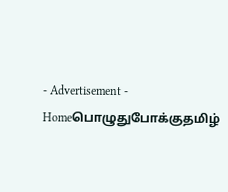- Advertisement -
Homeபொழுதுபோக்குதமிழ்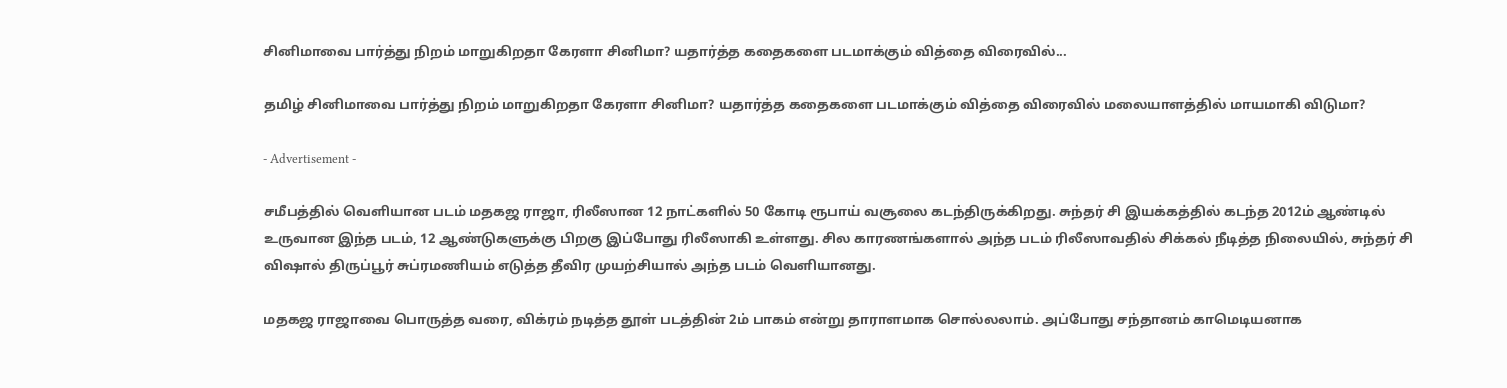சினிமாவை பார்த்து நிறம் மாறுகிறதா கேரளா சினிமா? யதார்த்த கதைகளை படமாக்கும் வித்தை விரைவில்...

தமிழ் சினிமாவை பார்த்து நிறம் மாறுகிறதா கேரளா சினிமா? யதார்த்த கதைகளை படமாக்கும் வித்தை விரைவில் மலையாளத்தில் மாயமாகி விடுமா?

- Advertisement -

சமீபத்தில் வெளியான படம் மதகஜ ராஜா, ரிலீஸான 12 நாட்களில் 50 கோடி ரூபாய் வசூலை கடந்திருக்கிறது. சுந்தர் சி இயக்கத்தில் கடந்த 2012ம் ஆண்டில் உருவான இந்த படம், 12 ஆண்டுகளுக்கு பிறகு இப்போது ரிலீஸாகி உள்ளது. சில காரணங்களால் அந்த படம் ரிலீஸாவதில் சிக்கல் நீடித்த நிலையில், சுந்தர் சி விஷால் திருப்பூர் சுப்ரமணியம் எடுத்த தீவிர முயற்சியால் அந்த படம் வெளியானது.

மதகஜ ராஜாவை பொருத்த வரை, விக்ரம் நடித்த தூள் படத்தின் 2ம் பாகம் என்று தாராளமாக சொல்லலாம். அப்போது சந்தானம் காமெடியனாக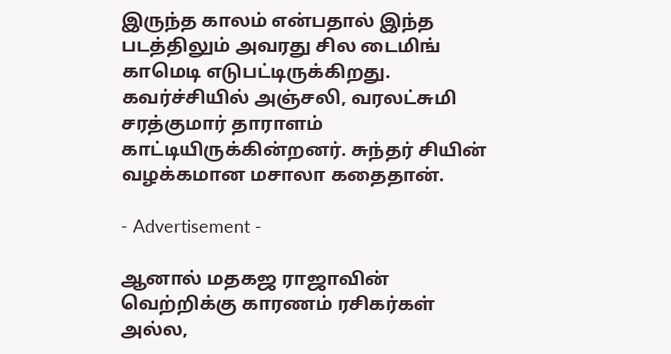இருந்த காலம் என்பதால் இந்த படத்திலும் அவரது சில டைமிங் காமெடி எடுபட்டிருக்கிறது. கவர்ச்சியில் அஞ்சலி, வரலட்சுமி சரத்குமார் தாராளம் காட்டியிருக்கின்றனர். சுந்தர் சியின் வழக்கமான மசாலா கதைதான்.

- Advertisement -

ஆனால் மதகஜ ராஜாவின் வெற்றிக்கு காரணம் ரசிகர்கள் அல்ல,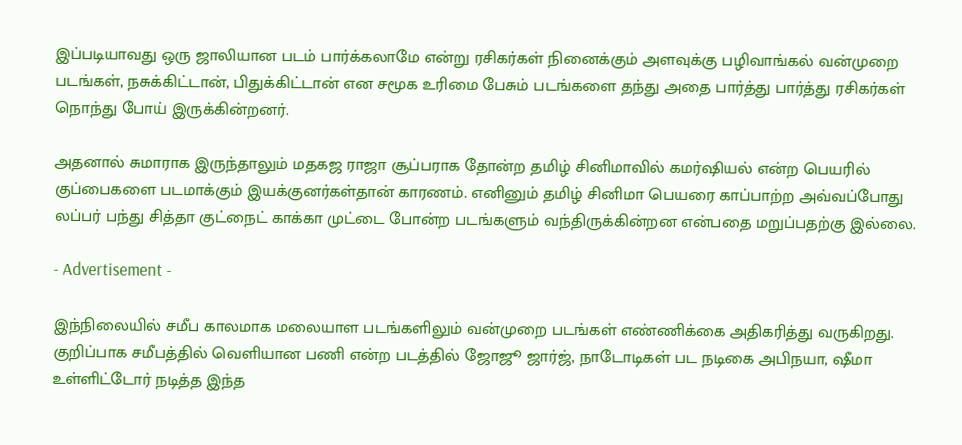இப்படியாவது ஒரு ஜாலியான படம் பார்க்கலாமே என்று ரசிகர்கள் நினைக்கும் அளவுக்கு பழிவாங்கல் வன்முறை படங்கள், நசுக்கிட்டான், பிதுக்கிட்டான் என சமூக உரிமை பேசும் படங்களை தந்து அதை பார்த்து பார்த்து ரசிகர்கள் நொந்து போய் இருக்கின்றனர்.

அதனால் சுமாராக இருந்தாலும் மதகஜ ராஜா சூப்பராக தோன்ற தமிழ் சினிமாவில் கமர்ஷியல் என்ற பெயரில் குப்பைகளை படமாக்கும் இயக்குனர்கள்தான் காரணம். எனினும் தமிழ் சினிமா பெயரை காப்பாற்ற அவ்வப்போது லப்பர் பந்து சித்தா குட்நைட் காக்கா முட்டை போன்ற படங்களும் வந்திருக்கின்றன என்பதை மறுப்பதற்கு இல்லை.

- Advertisement -

இந்நிலையில் சமீப காலமாக மலையாள படங்களிலும் வன்முறை படங்கள் எண்ணிக்கை அதிகரித்து வருகிறது. குறிப்பாக சமீபத்தில் வெளியான பணி என்ற படத்தில் ஜோஜூ ஜார்ஜ், நாடோடிகள் பட நடிகை அபிநயா, ஷீமா உள்ளிட்டோர் நடித்த இந்த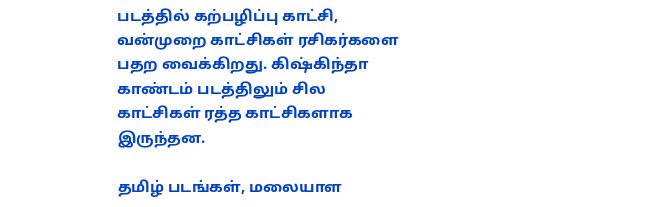படத்தில் கற்பழிப்பு காட்சி, வன்முறை காட்சிகள் ரசிகர்களை பதற வைக்கிறது. கிஷ்கிந்தா காண்டம் படத்திலும் சில காட்சிகள் ரத்த காட்சிகளாக இருந்தன.

தமிழ் படங்கள், மலையாள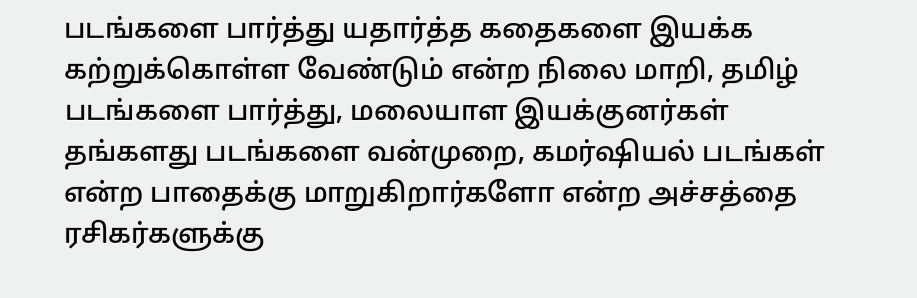படங்களை பார்த்து யதார்த்த கதைகளை இயக்க கற்றுக்கொள்ள வேண்டும் என்ற நிலை மாறி, தமிழ் படங்களை பார்த்து, மலையாள இயக்குனர்கள் தங்களது படங்களை வன்முறை, கமர்ஷியல் படங்கள் என்ற பாதைக்கு மாறுகிறார்களோ என்ற அச்சத்தை ரசிகர்களுக்கு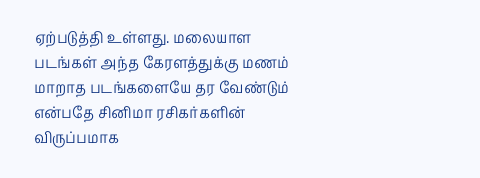ஏற்படுத்தி உள்ளது. மலையாள படங்கள் அந்த கேரளத்துக்கு மணம் மாறாத படங்களையே தர வேண்டும் என்பதே சினிமா ரசிகர்களின் விருப்பமாக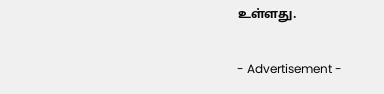உள்ளது.

- Advertisement -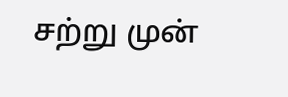சற்று முன்